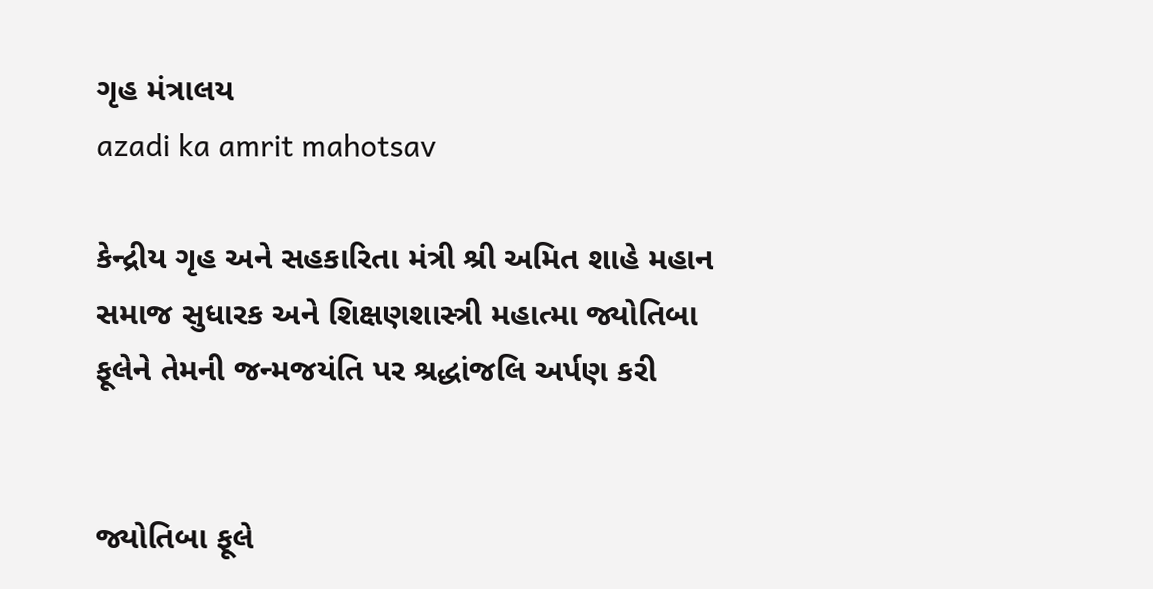ગૃહ મંત્રાલય
azadi ka amrit mahotsav

કેન્દ્રીય ગૃહ અને સહકારિતા મંત્રી શ્રી અમિત શાહે મહાન સમાજ સુધારક અને શિક્ષણશાસ્ત્રી મહાત્મા જ્યોતિબા ફૂલેને તેમની જન્મજયંતિ પર શ્રદ્ધાંજલિ અર્પણ કરી


જ્યોતિબા ફૂલે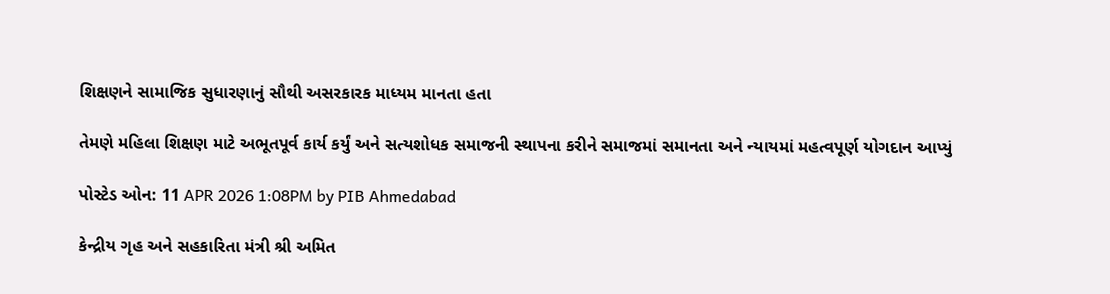શિક્ષણને સામાજિક સુધારણાનું સૌથી અસરકારક માધ્યમ માનતા હતા

તેમણે મહિલા શિક્ષણ માટે અભૂતપૂર્વ કાર્ય કર્યું અને સત્યશોધક સમાજની સ્થાપના કરીને સમાજમાં સમાનતા અને ન્યાયમાં મહત્વપૂર્ણ યોગદાન આપ્યું

પોસ્ટેડ ઓન: 11 APR 2026 1:08PM by PIB Ahmedabad

કેન્દ્રીય ગૃહ અને સહકારિતા મંત્રી શ્રી અમિત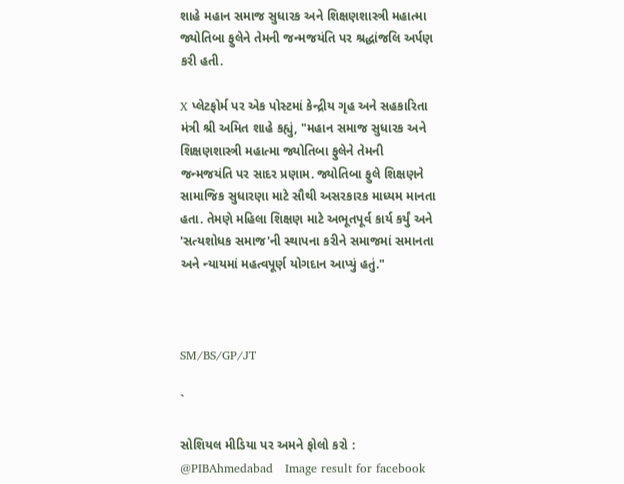શાહે મહાન સમાજ સુધારક અને શિક્ષણશાસ્ત્રી મહાત્મા જ્યોતિબા ફુલેને તેમની જન્મજયંતિ પર શ્રદ્ધાંજલિ અર્પણ કરી હતી.

X પ્લેટફોર્મ પર એક પોસ્ટમાં કેન્દ્રીય ગૃહ અને સહકારિતા મંત્રી શ્રી અમિત શાહે કહ્યું, "મહાન સમાજ સુધારક અને શિક્ષણશાસ્ત્રી મહાત્મા જ્યોતિબા ફુલેને તેમની જન્મજયંતિ પર સાદર પ્રણામ. જ્યોતિબા ફુલે શિક્ષણને સામાજિક સુધારણા માટે સૌથી અસરકારક માધ્યમ માનતા હતા. તેમણે મહિલા શિક્ષણ માટે અભૂતપૂર્વ કાર્ય કર્યું અને 'સત્યશોધક સમાજ'ની સ્થાપના કરીને સમાજમાં સમાનતા અને ન્યાયમાં મહત્વપૂર્ણ યોગદાન આપ્યું હતું."



SM/BS/GP/JT

`

સોશિયલ મીડિયા પર અમને ફોલો કરો :  @PIBAhmedabad   Image result for facebook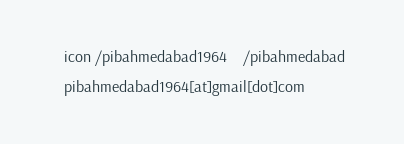icon /pibahmedabad1964    /pibahmedabad  pibahmedabad1964[at]gmail[dot]com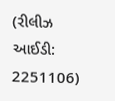(રીલીઝ આઈડી: 2251106)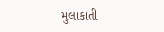મુલાકાતી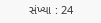સંખ્યા : 24